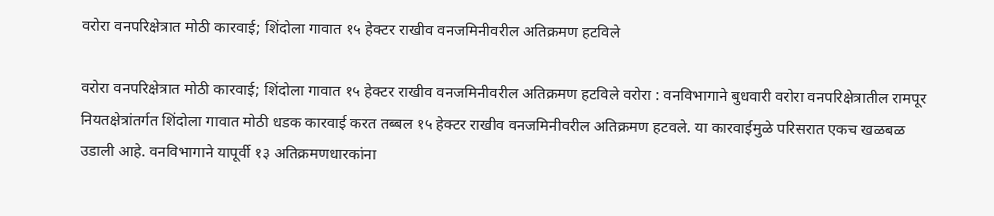वरोरा वनपरिक्षेत्रात मोठी कारवाई; शिंदोला गावात १५ हेक्टर राखीव वनजमिनीवरील अतिक्रमण हटविले

वरोरा वनपरिक्षेत्रात मोठी कारवाई; शिंदोला गावात १५ हेक्टर राखीव वनजमिनीवरील अतिक्रमण हटविले वरोरा : वनविभागाने बुधवारी वरोरा वनपरिक्षेत्रातील रामपूर नियतक्षेत्रांतर्गत शिंदोला गावात मोठी धडक कारवाई करत तब्बल १५ हेक्टर राखीव वनजमिनीवरील अतिक्रमण हटवले. या कारवाईमुळे परिसरात एकच खळबळ उडाली आहे. वनविभागाने यापूर्वी १३ अतिक्रमणधारकांना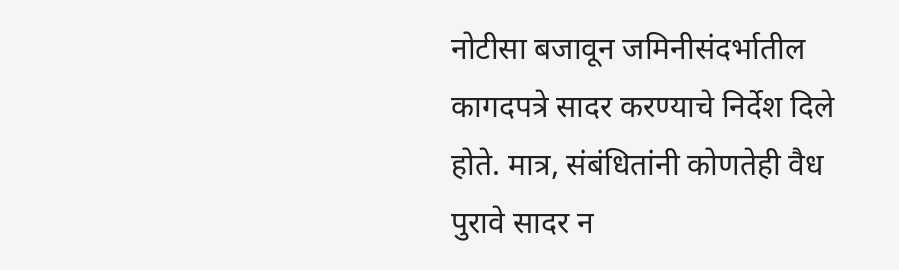नोटीसा बजावून जमिनीसंदर्भातील कागदपत्रे सादर करण्याचे निर्देश दिले होते. मात्र, संबंधितांनी कोणतेही वैध पुरावे सादर न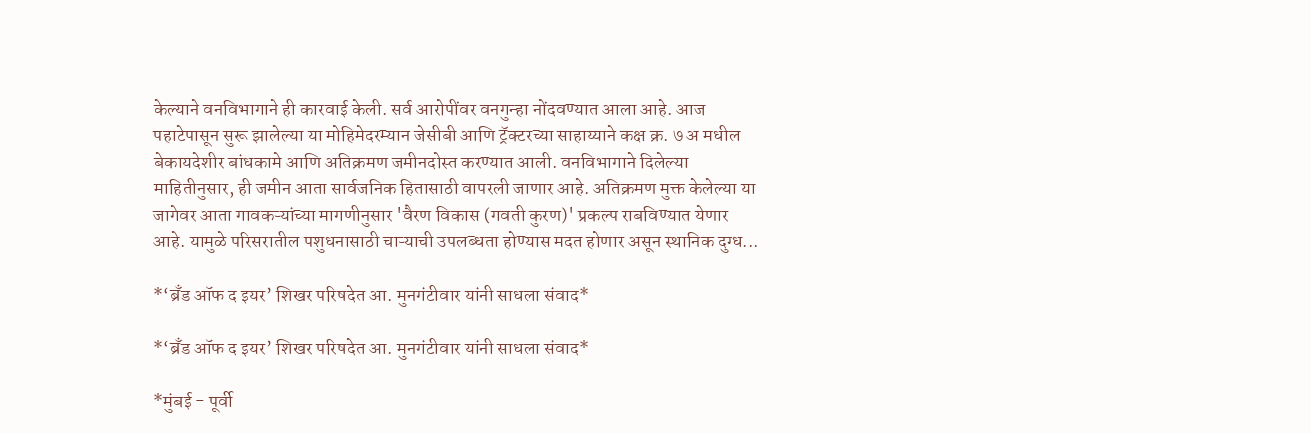केल्याने वनविभागाने ही कारवाई केली. सर्व आरोपींवर वनगुन्हा नोंदवण्यात आला आहे. आज पहाटेपासून सुरू झालेल्या या मोहिमेदरम्यान जेसीबी आणि ट्रॅक्टरच्या साहाय्याने कक्ष क्र. ७ अ मधील बेकायदेशीर बांधकामे आणि अतिक्रमण जमीनदोस्त करण्यात आली. वनविभागाने दिलेल्या माहितीनुसार, ही जमीन आता सार्वजनिक हितासाठी वापरली जाणार आहे. अतिक्रमण मुक्त केलेल्या या जागेवर आता गावकऱ्यांच्या मागणीनुसार 'वैरण विकास (गवती कुरण)' प्रकल्प राबविण्यात येणार आहे. यामुळे परिसरातील पशुधनासाठी चाऱ्याची उपलब्धता होण्यास मदत होणार असून स्थानिक दुग्ध...

*‘ब्रँड ऑफ द इयर’ शिखर परिषदेत आ. मुनगंटीवार यांनी साधला संवाद*

*‘ब्रँड ऑफ द इयर’ शिखर परिषदेत आ. मुनगंटीवार यांनी साधला संवाद*

*मुंबई - पूर्वी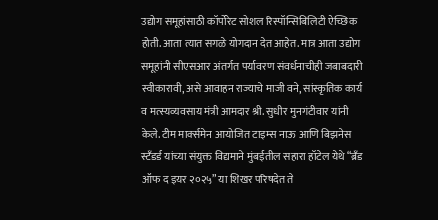उद्योग समूहांसाठी कॉर्पोरेट सोशल रिस्पॉन्सिबिलिटी ऐच्छिक होती. आता त्यात सगळे योगदान देत आहेत. मात्र आता उद्योग समूहांनी सीएसआर अंतर्गत पर्यावरण संवर्धनाचीही जबाबदारी स्वीकारावी, असे आवाहन राज्याचे माजी वने, सांस्कृतिक कार्य व मत्स्यव्यवसाय मंत्री आमदार श्री. सुधीर मुनगंटीवार यांनी केले. टीम मार्क्समेन आयोजित टाइम्स नाऊ आणि बिझनेस स्टँडर्ड यांच्या संयुक्त विद्यमाने मुंबईतील सहारा हॉटेल येथे “ब्रँड ऑफ द इयर २०२५” या शिखर परिषदेत ते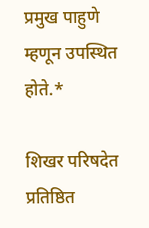प्रमुख पाहुणे म्हणून उपस्थित होते.*

शिखर परिषदेत प्रतिष्ठित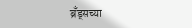ब्रँड्सच्या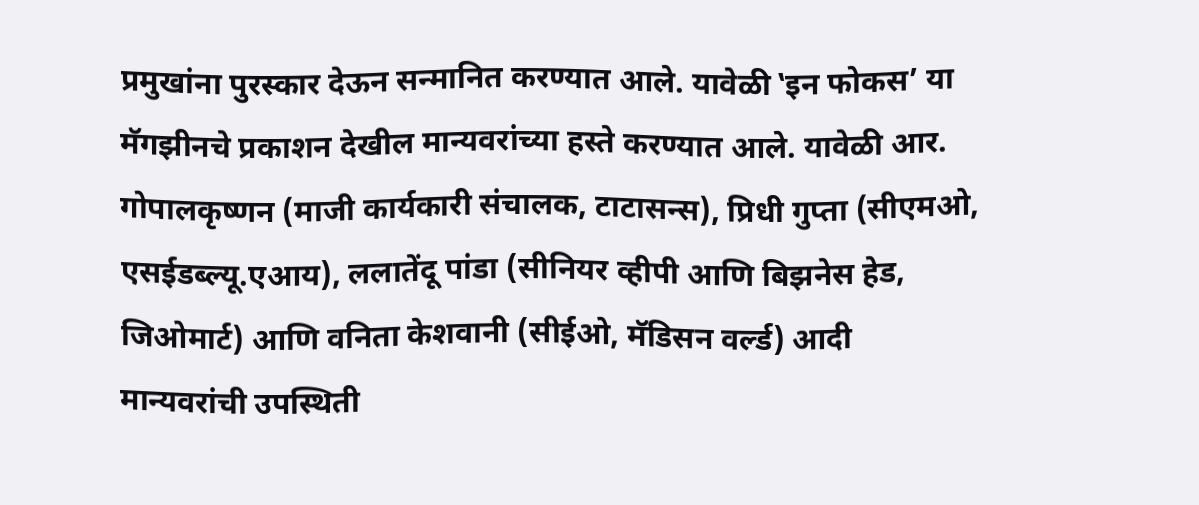प्रमुखांना पुरस्कार देऊन सन्मानित करण्यात आले. यावेळी ‛इन फोकस’ या मॅगझीनचे प्रकाशन देखील मान्यवरांच्या हस्ते करण्यात आले. यावेळी आर. गोपालकृष्णन (माजी कार्यकारी संचालक, टाटासन्स), प्रिधी गुप्ता (सीएमओ, एसईडब्ल्यू.एआय), ललातेंदू पांडा (सीनियर व्हीपी आणि बिझनेस हेड, जिओमार्ट) आणि वनिता केशवानी (सीईओ, मॅडिसन वर्ल्ड) आदी मान्यवरांची उपस्थिती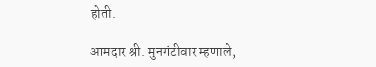होती.

आमदार श्री. मुनगंटीवार म्हणाले,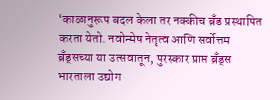‘काळानुरूप बदल केला तर नक्कीच ब्रँड प्रस्थापित करता येतो. नवोन्मेष नेतृत्व आणि सर्वोत्तम ब्रँड्सच्या या उत्सवातून, पुरस्कार प्राप्त ब्रँड्स भारताला उद्योग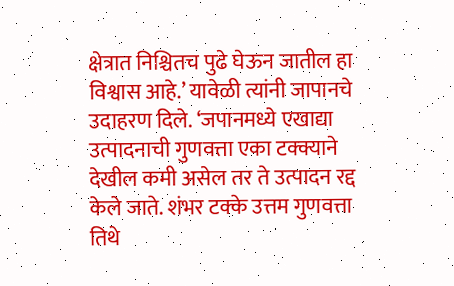क्षेत्रात निश्चितच पुढे घेऊन जातील हा विश्वास आहे.’ यावेळी त्यांनी जापानचे उदाहरण दिले. ‘जपानमध्ये एखाद्या उत्पादनाची गुणवत्ता एका टक्क्याने देखील कमी असेल तर ते उत्पादन रद्द केले जाते. शंभर टक्के उत्तम गुणवत्ता तिथे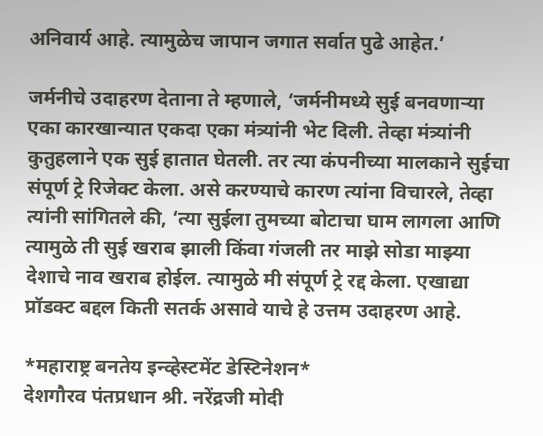अनिवार्य आहे. त्यामुळेच जापान जगात सर्वात पुढे आहेत.’

जर्मनीचे उदाहरण देताना ते म्हणाले, ‘जर्मनीमध्ये सुई बनवणाऱ्या एका कारखान्यात एकदा एका मंत्र्यांनी भेट दिली. तेव्हा मंत्र्यांनी कुतुहलाने एक सुई हातात घेतली. तर त्या कंपनीच्या मालकाने सुईचा संपूर्ण ट्रे रिजेक्ट केला. असे करण्याचे कारण त्यांना विचारले, तेव्हा त्यांनी सांगितले की, ‘त्या सुईला तुमच्या बोटाचा घाम लागला आणि त्यामुळे ती सुई खराब झाली किंवा गंजली तर माझे सोडा माझ्या देशाचे नाव खराब होईल. त्यामुळे मी संपूर्ण ट्रे रद्द केला. एखाद्या प्रॉडक्ट बद्दल किती सतर्क असावे याचे हे उत्तम उदाहरण आहे.

*महाराष्ट्र बनतेय इन्व्हेस्टमेंट डेस्टिनेशन*
देशगौरव पंतप्रधान श्री. नरेंद्रजी मोदी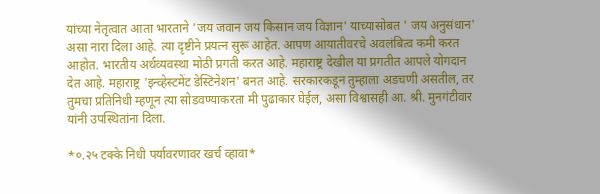यांच्या नेतृत्वात आता भारताने 'जय जवान जय किसान जय विज्ञान' याच्यासोबत ' जय अनुसंधान' असा नारा दिला आहे. त्या दृष्टीने प्रयत्न सुरू आहेत. आपण आयातीवरचे अवलंबित्व कमी करत आहोत. भारतीय अर्थव्यवस्था मोठी प्रगती करत आहे. महाराष्ट्र देखील या प्रगतीत आपले योगदान देत आहे. महाराष्ट्र 'इन्व्हेस्टमेंट डेस्टिनेशन' बनत आहे. सरकारकडून तुम्हाला अडचणी असतील, तर तुमचा प्रतिनिधी म्हणून त्या सोडवण्याकरता मी पुढाकार घेईल, असा विश्वासही आ. श्री. मुनगंटीवार यांनी उपस्थितांना दिला.

*०.२५ टक्के निधी पर्यावरणावर खर्च व्हावा*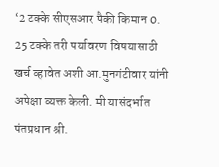‘2 टक्के सीएसआर पैकी किमान 0. 25 टक्के तरी पर्यावरण विषयासाठी खर्च व्हावेत अशी आ.मुनगंटीवार यांनी अपेक्षा व्यक्त केली. मी यासंदर्भात पंतप्रधान श्री.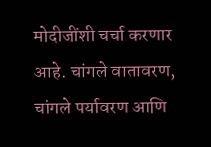मोदीजींशी चर्चा करणार आहे. चांगले वातावरण, चांगले पर्यावरण आणि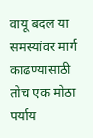वायू बदल या समस्यांवर मार्ग काढण्यासाठी तोच एक मोठा पर्याय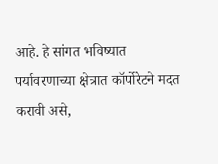आहे. हे सांगत भविष्यात पर्यावरणाच्या क्षेत्रात कॉर्पोरेटने मदत करावी असे,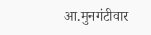आ.मुनगंटीवार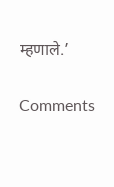म्हणाले.’

Comments